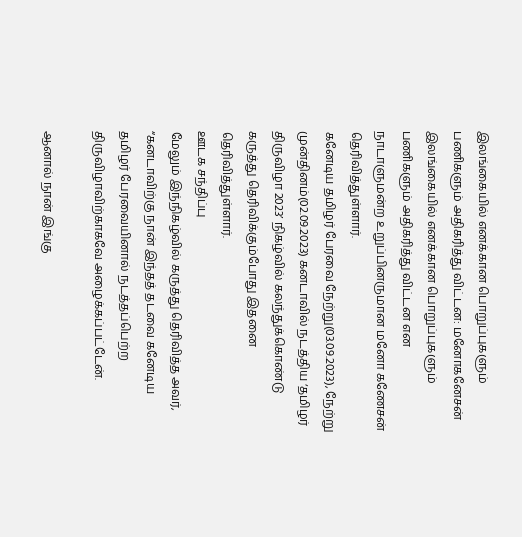இலங்கையில் எனக்கான பொறுப்புகளும் பணிகளும் அதிகரித்து விட்டன: மனோகனேசன்
இலங்கையில் எனக்கான பொறுப்புகளும் பணிகளும் அதிகரித்து விட்டன என நாடாளுமன்ற உறுப்பினருமான மனோ கணேசன் தெரிவித்துள்ளார்.
கனேடிய தமிழர் பேரவை நேற்று(03.09.2023), நேற்று முன்தினம்(02.09.2023) கனடாவில் நடத்திய ‘தமிழர் திருவிழா 2023’ நிகழ்வில் கலந்துக்கொண்டு கருத்து தெரிவிக்கும்போது இதனை தெரிவித்துள்ளார்.
ஊடக சந்திப்பு
மேலும் இந்நிகழ்வில் கருத்து தெரிவித்த அவர்,
“கனடாவிற்கு நான் இந்தத் தடவை கனேடிய தமிழர் பேரவையினால் நடத்தப்பெற்ற திருவிழாவிற்காகவே அழைக்கப்பட்டேன்.

ஆனால் நான் இங்கு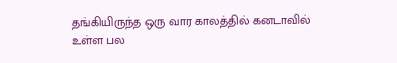தங்கியிருந்த ஒரு வார காலத்தில் கனடாவில் உள்ள பல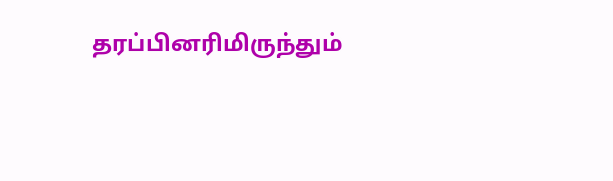தரப்பினரிமிருந்தும்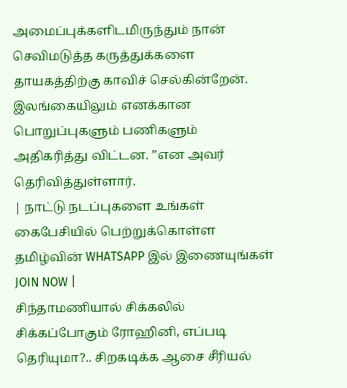அமைப்புக்களிடமிருந்தும் நான் செவிமடுத்த கருத்துக்களை தாயகத்திற்கு காவிச் செல்கின்றேன்.
இலங்கையிலும் எனக்கான பொறுப்புகளும் பணிகளும் அதிகரித்து விட்டன. ”என அவர் தெரிவித்துள்ளார்.
| நாட்டு நடப்புகளை உங்கள் கைபேசியில் பெற்றுக்கொள்ள தமிழ்வின் WHATSAPP இல் இணையுங்கள் JOIN NOW |
சிந்தாமணியால் சிக்கலில் சிக்கப்போகும் ரோஹினி, எப்படி தெரியுமா?.. சிறகடிக்க ஆசை சீரியல்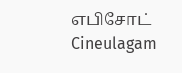எபிசோட் Cineulagam